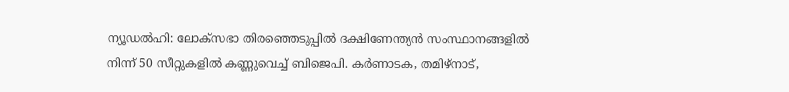ന്യൂഡൽഹി: ലോക്സഭാ തിരഞ്ഞെടുപ്പിൽ ദക്ഷിണേന്ത്യൻ സംസ്ഥാനങ്ങളിൽ നിന്ന് 50 സീറ്റുകളിൽ കണ്ണുവെച്ച് ബിജെപി. കർണാടക, തമിഴ്നാട്,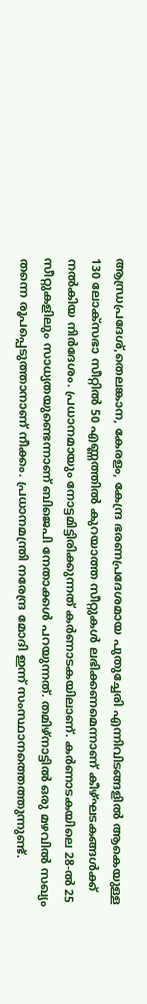ആന്ധ്രപ്രദേശ്,തെലങ്കാന, കേരളം, കേന്ദ്ര ഭരണപ്രദേശമായ പുതുച്ചേരി എന്നിവിടങ്ങളിൽ ആകെയുള്ള 130 ലോക്സഭാ സീറ്റിൽ 50 എണ്ണത്തിൽ കുറയാത്ത സീറ്റുകൾ ലഭിക്കണമെന്നാണ് കീഴ്ഘടകങ്ങൾക്ക് നൽകിയ നിർദേശം. പ്രധാനമായും നോട്ടമിട്ടിരിക്കുന്നത് കർണാടകയിലാണ്. കർണാടകയിലെ 28-ൽ 25 സീറ്റുകളിലും സാധ്യതയുണ്ടെന്നാണ് ബിജെപി നേതാക്കൾ പറയുന്നത്. തമിഴ്നാട്ടിൽ ഒരു മഴവിൽ സഖ്യം തന്നെ രൂപപ്പെടുത്താനാണ് നീക്കം. പ്രധാനമന്ത്രി നരേന്ദ്ര മോദി ഇന്ന് സംസ്ഥാനത്തെത്തുന്നുണ്ട്.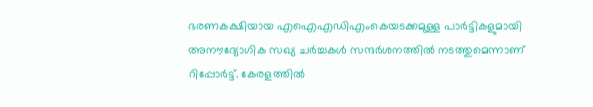ഭരണകക്ഷിയായ എഐഎഡിഎംകെയടക്കമുള്ള പാർട്ടികളുമായി അനൗദ്യോഗിക സഖ്യ ചർച്ചകൾ സന്ദർശനത്തിൽ നടത്തുമെന്നാണ് റിപ്പോർട്ട്. കേരളത്തിൽ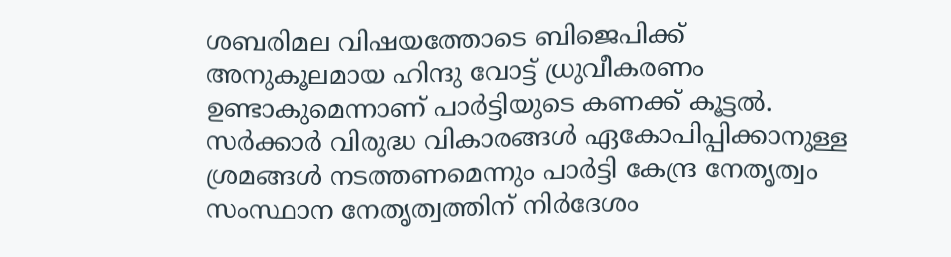ശബരിമല വിഷയത്തോടെ ബിജെപിക്ക് അനുകൂലമായ ഹിന്ദു വോട്ട് ധ്രുവീകരണം ഉണ്ടാകുമെന്നാണ് പാർട്ടിയുടെ കണക്ക് കൂട്ടൽ. സർക്കാർ വിരുദ്ധ വികാരങ്ങൾ ഏകോപിപ്പിക്കാനുള്ള ശ്രമങ്ങൾ നടത്തണമെന്നും പാർട്ടി കേന്ദ്ര നേതൃത്വം സംസ്ഥാന നേതൃത്വത്തിന് നിർദേശം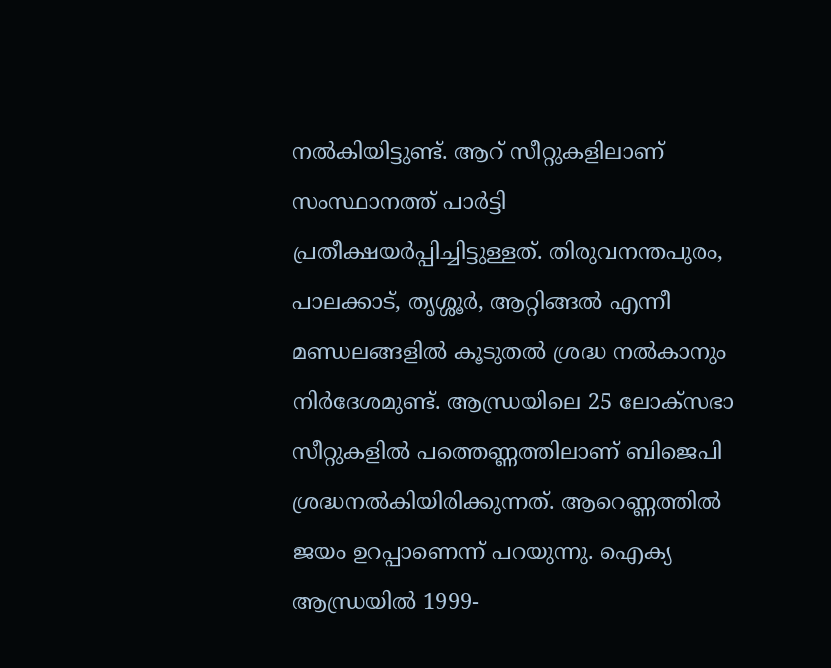നൽകിയിട്ടുണ്ട്. ആറ് സീറ്റുകളിലാണ് സംസ്ഥാനത്ത് പാർട്ടി പ്രതീക്ഷയർപ്പിച്ചിട്ടുള്ളത്. തിരുവനന്തപുരം, പാലക്കാട്, തൃശ്ശൂർ, ആറ്റിങ്ങൽ എന്നീ മണ്ഡലങ്ങളിൽ കൂടുതൽ ശ്രദ്ധ നൽകാനും നിർദേശമുണ്ട്. ആന്ധ്രയിലെ 25 ലോക്സഭാ സീറ്റുകളിൽ പത്തെണ്ണത്തിലാണ് ബിജെപി ശ്രദ്ധനൽകിയിരിക്കുന്നത്. ആറെണ്ണത്തിൽ ജയം ഉറപ്പാണെന്ന് പറയുന്നു. ഐക്യ ആന്ധ്രയിൽ 1999-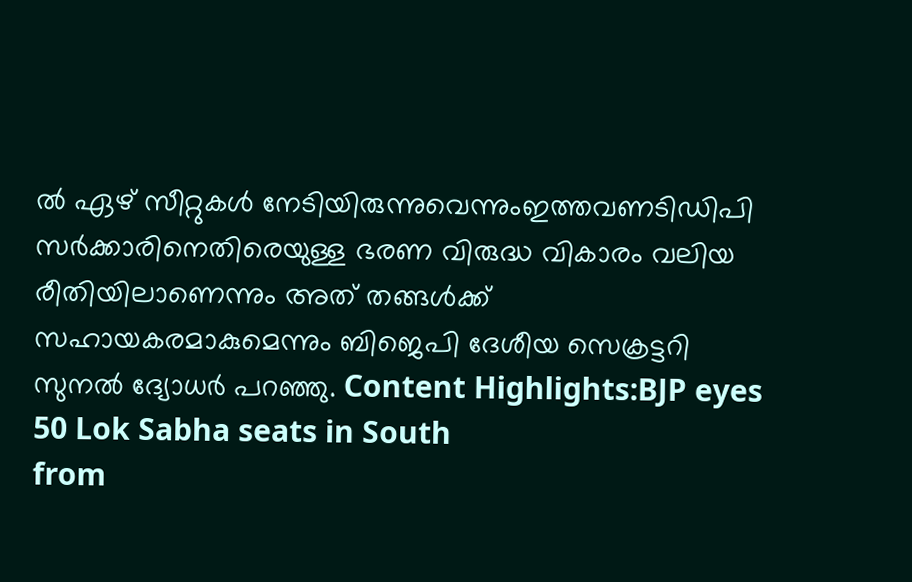ൽ ഏഴ് സീറ്റുകൾ നേടിയിരുന്നുവെന്നുംഇത്തവണടിഡിപി സർക്കാരിനെതിരെയുള്ള ഭരണ വിരുദ്ധ വികാരം വലിയ രീതിയിലാണെന്നും അത് തങ്ങൾക്ക് സഹായകരമാകുമെന്നും ബിജെപി ദേശീയ സെക്രട്ടറി സുനൽ ദ്യോധർ പറഞ്ഞു. Content Highlights:BJP eyes 50 Lok Sabha seats in South
from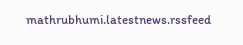mathrubhumi.latestnews.rssfeed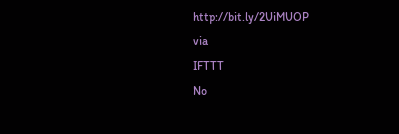http://bit.ly/2UiMUOP
via
IFTTT
No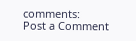comments:
Post a Comment